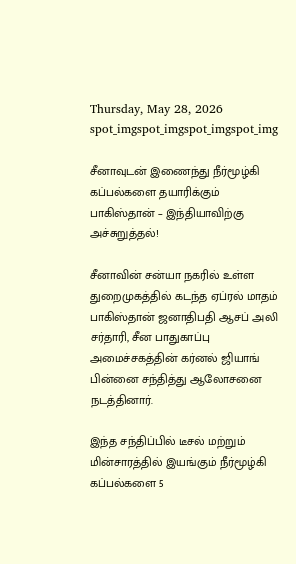Thursday, May 28, 2026
spot_imgspot_imgspot_imgspot_img

சீனாவுடன் இணைந்து நீர்மூழ்கி கப்பல்களை தயாரிக்கும் பாகிஸ்தான் – இந்தியாவிற்கு அச்சுறுத்தல்!

சீனாவின் சன்யா நகரில் உள்ள துறைமுகத்தில் கடந்த ஏப்ரல் மாதம் பாகிஸ்தான் ஜனாதிபதி ஆசப் அலி சர்தாரி, சீன பாதுகாப்பு அமைச்சகத்தின் கர்னல் ஜியாங் பின்னை சந்தித்து ஆலோசனை நடத்தினார்.

இந்த சந்திப்பில் டீசல் மற்றும் மின்சாரத்தில் இயங்கும் நீர்மூழ்கி கப்பல்களை 5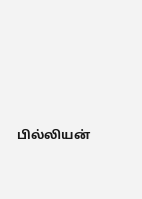பில்லியன்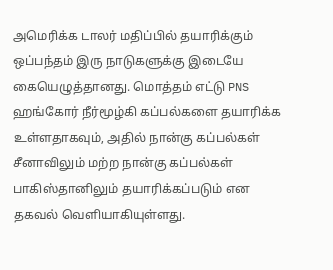அமெரிக்க டாலர் மதிப்பில் தயாரிக்கும் ஒப்பந்தம் இரு நாடுகளுக்கு இடையே கையெழுத்தானது. மொத்தம் எட்டு PNS ஹங்கோர் நீர்மூழ்கி கப்பல்களை தயாரிக்க உள்ளதாகவும், அதில் நான்கு கப்பல்கள் சீனாவிலும் மற்ற நான்கு கப்பல்கள் பாகிஸ்தானிலும் தயாரிக்கப்படும் என தகவல் வெளியாகியுள்ளது.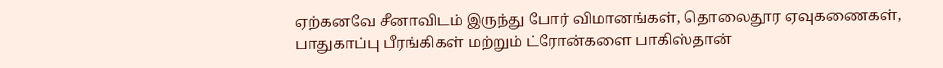ஏற்கனவே சீனாவிடம் இருந்து போர் விமானங்கள், தொலைதூர ஏவுகணைகள், பாதுகாப்பு பீரங்கிகள் மற்றும் ட்ரோன்களை பாகிஸ்தான்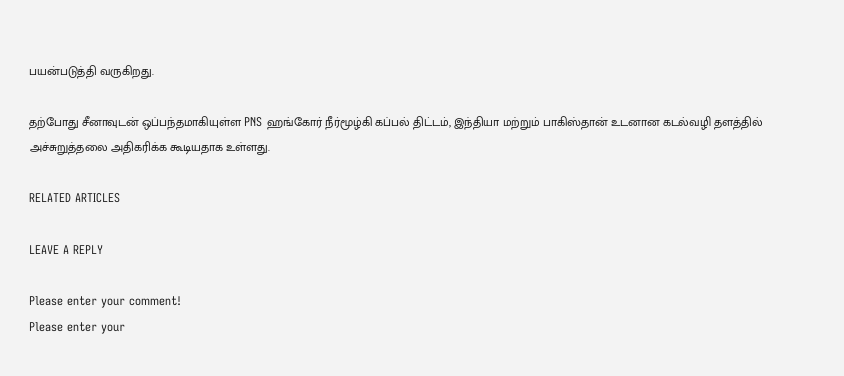பயன்படுத்தி வருகிறது.

தற்போது சீனாவுடன் ஒப்பந்தமாகியுள்ள PNS ஹங்கோர் நீர்மூழ்கி கப்பல் திட்டம், இந்தியா மற்றும் பாகிஸ்தான் உடனான கடல்வழி தளத்தில் அச்சுறுத்தலை அதிகரிக்க கூடியதாக உள்ளது.

RELATED ARTICLES

LEAVE A REPLY

Please enter your comment!
Please enter your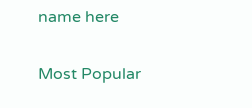name here

Most Popular